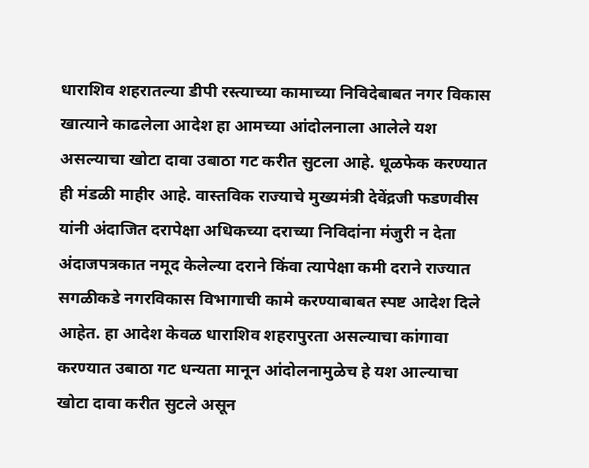धाराशिव शहरातल्या डीपी रस्त्याच्या कामाच्या निविदेबाबत नगर विकास खात्याने काढलेला आदेश हा आमच्या आंदोलनाला आलेले यश असल्याचा खोटा दावा उबाठा गट करीत सुटला आहे. धूळफेक करण्यात ही मंडळी माहीर आहे. वास्तविक राज्याचे मुख्यमंत्री देवेंद्रजी फडणवीस यांनी अंदाजित दरापेक्षा अधिकच्या दराच्या निविदांना मंजुरी न देता अंदाजपत्रकात नमूद केलेल्या दराने किंवा त्यापेक्षा कमी दराने राज्यात सगळीकडे नगरविकास विभागाची कामे करण्याबाबत स्पष्ट आदेश दिले आहेत. हा आदेश केवळ धाराशिव शहरापुरता असल्याचा कांगावा करण्यात उबाठा गट धन्यता मानून आंदोलनामुळेच हे यश आल्याचा खोटा दावा करीत सुटले असून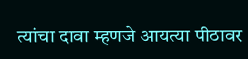त्यांचा दावा म्हणजे आयत्या पीठावर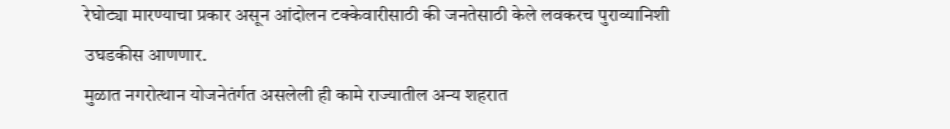रेघोट्या मारण्याचा प्रकार असून आंदोलन टक्केवारीसाठी की जनतेसाठी केले लवकरच पुराव्यानिशी उघडकीस आणणार.
मुळात नगरोत्थान योजनेतंर्गत असलेली ही कामे राज्यातील अन्य शहरात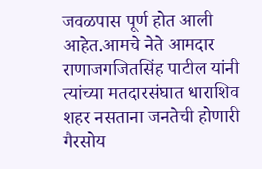जवळपास पूर्ण होत आली आहेत.आमचे नेते आमदार राणाजगजितसिंह पाटील यांनी त्यांच्या मतदारसंघात धाराशिव शहर नसताना जनतेची होणारी गैरसोय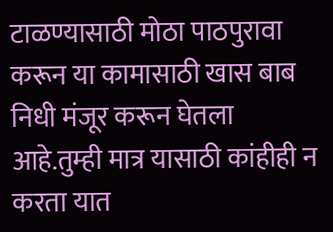टाळण्यासाठी मोठा पाठपुरावा करून या कामासाठी खास बाब निधी मंजूर करून घेतला आहे.तुम्ही मात्र यासाठी कांहीही न करता यात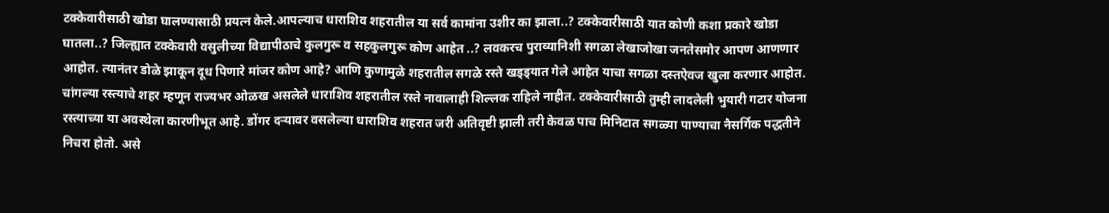टक्केवारीसाठी खोडा घालण्यासाठी प्रयत्न केले.आपल्याच धाराशिव शहरातील या सर्व कामांना उशीर का झाला..? टक्केवारीसाठी यात कोणी कशा प्रकारे खोडा घातला..? जिल्ह्यात टक्केवारी वसुलीच्या विद्यापीठाचे कुलगुरू व सहकुलगुरू कोण आहेत ..? लवकरच पुराव्यानिशी सगळा लेखाजोखा जनतेसमोर आपण आणणार आहोत. त्यानंतर डोळे झाकून दूध पिणारे मांजर कोण आहे? आणि कुणामुळे शहरातील सगळे रस्ते खड्ड्यात गेले आहेत याचा सगळा दस्तऐवज खुला करणार आहोत.
चांगल्या रस्त्याचे शहर म्हणून राज्यभर ओळख असलेले धाराशिव शहरातील रस्ते नावालाही शिल्लक राहिले नाहीत. टक्केवारीसाठी तुम्ही लादलेली भुयारी गटार योजना रस्त्याच्या या अवस्थेला कारणीभूत आहे. डोंगर दऱ्यावर वसलेल्या धाराशिव शहरात जरी अतिवृष्टी झाली तरी केवळ पाच मिनिटात सगळ्या पाण्याचा नैसर्गिक पद्धतीने निचरा होतो. असे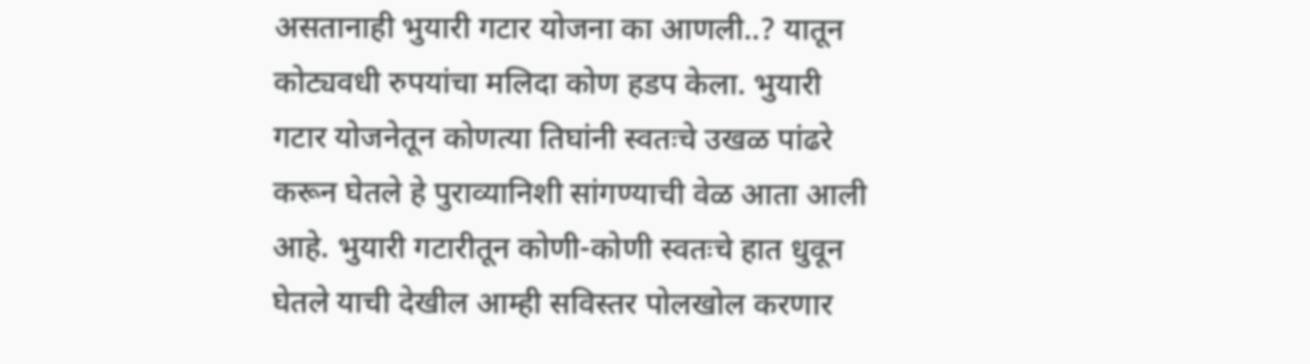असतानाही भुयारी गटार योजना का आणली..? यातून कोट्यवधी रुपयांचा मलिदा कोण हडप केला. भुयारी गटार योजनेतून कोणत्या तिघांनी स्वतःचे उखळ पांढरे करून घेतले हे पुराव्यानिशी सांगण्याची वेळ आता आली आहे. भुयारी गटारीतून कोणी-कोणी स्वतःचे हात धुवून घेतले याची देखील आम्ही सविस्तर पोलखोल करणार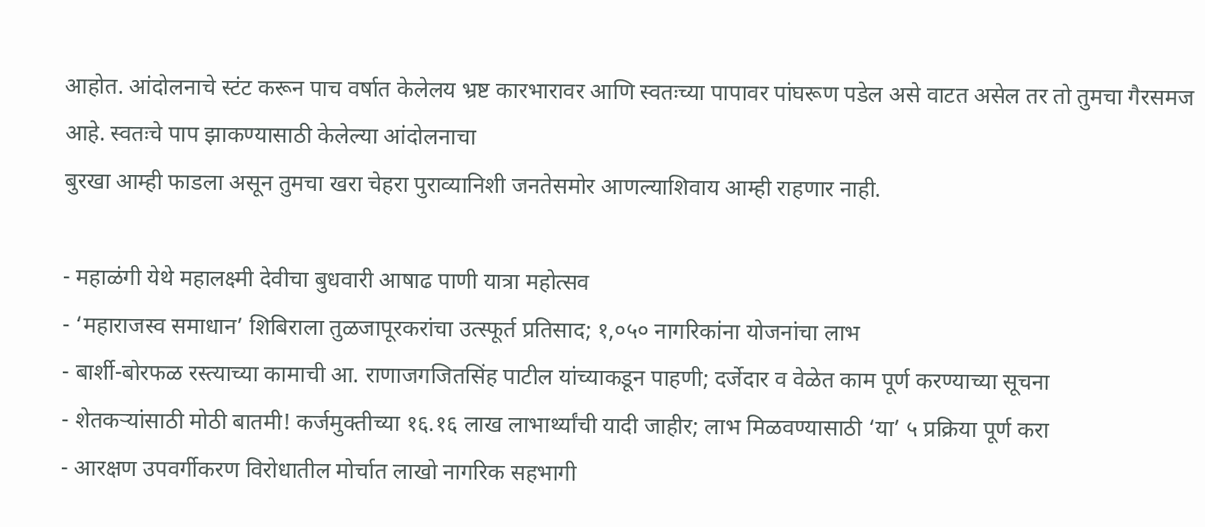आहोत. आंदोलनाचे स्टंट करून पाच वर्षात केलेलय भ्रष्ट कारभारावर आणि स्वतःच्या पापावर पांघरूण पडेल असे वाटत असेल तर तो तुमचा गैरसमज आहे. स्वतःचे पाप झाकण्यासाठी केलेल्या आंदोलनाचा
बुरखा आम्ही फाडला असून तुमचा खरा चेहरा पुराव्यानिशी जनतेसमोर आणल्याशिवाय आम्ही राहणार नाही.

- महाळंगी येथे महालक्ष्मी देवीचा बुधवारी आषाढ पाणी यात्रा महोत्सव
- ‘महाराजस्व समाधान’ शिबिराला तुळजापूरकरांचा उत्स्फूर्त प्रतिसाद; १,०५० नागरिकांना योजनांचा लाभ
- बार्शी-बोरफळ रस्त्याच्या कामाची आ. राणाजगजितसिंह पाटील यांच्याकडून पाहणी; दर्जेदार व वेळेत काम पूर्ण करण्याच्या सूचना
- शेतकऱ्यांसाठी मोठी बातमी! कर्जमुक्तीच्या १६.१६ लाख लाभार्थ्यांची यादी जाहीर; लाभ मिळवण्यासाठी ‘या’ ५ प्रक्रिया पूर्ण करा
- आरक्षण उपवर्गीकरण विरोधातील मोर्चात लाखो नागरिक सहभागी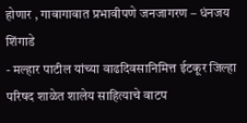होणार , गावागावात प्रभावीपणे जनजागरण – धंनजय शिंगाडे
- मल्हार पाटील यांच्या वाढदिवसानिमित्त ईटकूर जिल्हा परिषद शाळेत शालेय साहित्याचे वाटप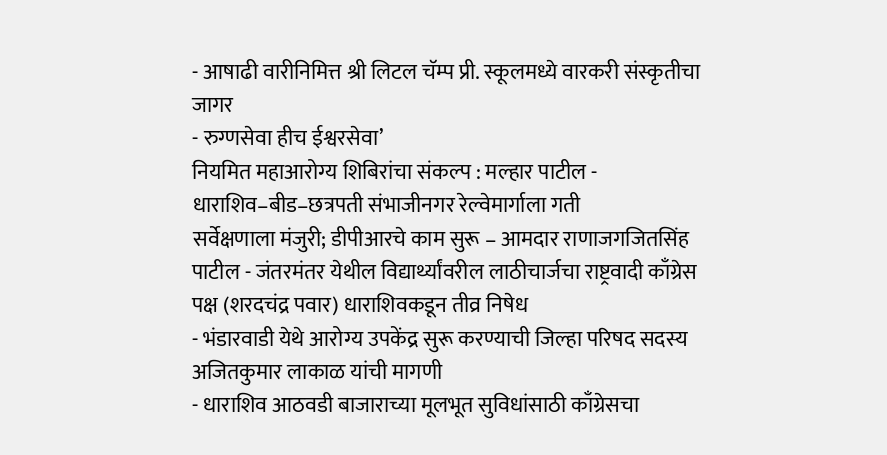- आषाढी वारीनिमित्त श्री लिटल चॅम्प प्री. स्कूलमध्ये वारकरी संस्कृतीचा जागर
- रुग्णसेवा हीच ईश्वरसेवा’
नियमित महाआरोग्य शिबिरांचा संकल्प : मल्हार पाटील - धाराशिव–बीड–छत्रपती संभाजीनगर रेल्वेमार्गाला गती
सर्वेक्षणाला मंजुरी; डीपीआरचे काम सुरू – आमदार राणाजगजितसिंह पाटील - जंतरमंतर येथील विद्यार्थ्यांवरील लाठीचार्जचा राष्ट्रवादी काँग्रेस पक्ष (शरदचंद्र पवार) धाराशिवकडून तीव्र निषेध
- भंडारवाडी येथे आरोग्य उपकेंद्र सुरू करण्याची जिल्हा परिषद सदस्य अजितकुमार लाकाळ यांची मागणी
- धाराशिव आठवडी बाजाराच्या मूलभूत सुविधांसाठी काँग्रेसचा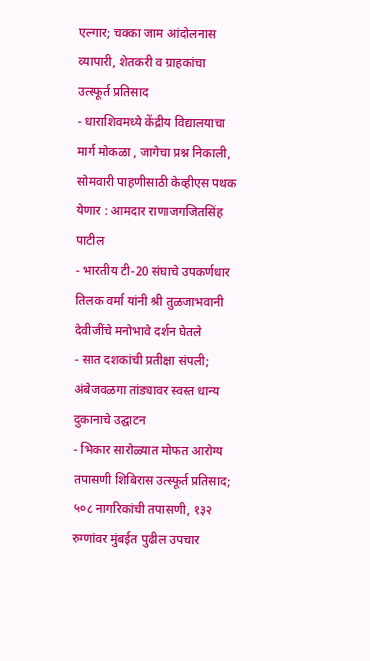एल्गार; चक्का जाम आंदोलनास व्यापारी, शेतकरी व ग्राहकांचा उत्स्फूर्त प्रतिसाद
- धाराशिवमध्ये केंद्रीय विद्यालयाचा मार्ग मोकळा , जागेचा प्रश्न निकाली, सोमवारी पाहणीसाठी केव्हीएस पथक येणार : आमदार राणाजगजितसिंह पाटील
- भारतीय टी-20 संघाचे उपकर्णधार तिलक वर्मा यांनी श्री तुळजाभवानी देवीजींचे मनोभावे दर्शन घेतले
- सात दशकांची प्रतीक्षा संपली; अंबेजवळगा तांड्यावर स्वस्त धान्य दुकानाचे उद्घाटन
- भिकार सारोळ्यात मोफत आरोग्य तपासणी शिबिरास उत्स्फूर्त प्रतिसाद; ५०८ नागरिकांची तपासणी, १३२ रुग्णांवर मुंबईत पुढील उपचार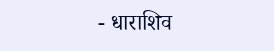- धाराशिव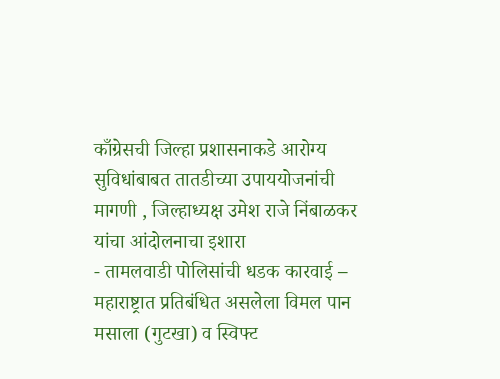काँग्रेसची जिल्हा प्रशासनाकडे आरोग्य सुविधांबाबत तातडीच्या उपाययोजनांची मागणी , जिल्हाध्यक्ष उमेश राजे निंबाळकर यांचा आंदोलनाचा इशारा
- तामलवाडी पोलिसांची धडक कारवाई – महाराष्ट्रात प्रतिबंधित असलेला विमल पान मसाला (गुटखा) व स्विफ्ट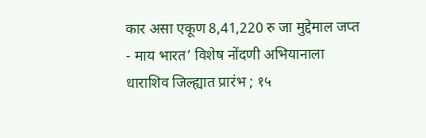कार असा एकूण 8,41,220 रु जा मुद्देमाल जप्त
- माय भारत’ विशेष नोंदणी अभियानाला धाराशिव जिल्ह्यात प्रारंभ ; १५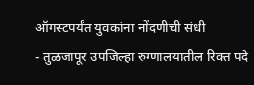ऑगस्टपर्यंत युवकांना नोंदणीची संधी
- तुळजापूर उपजिल्हा रुग्णालयातील रिक्त पदे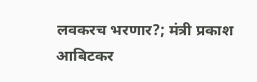लवकरच भरणार?; मंत्री प्रकाश आबिटकर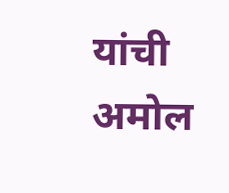यांची अमोल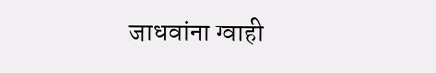जाधवांना ग्वाही